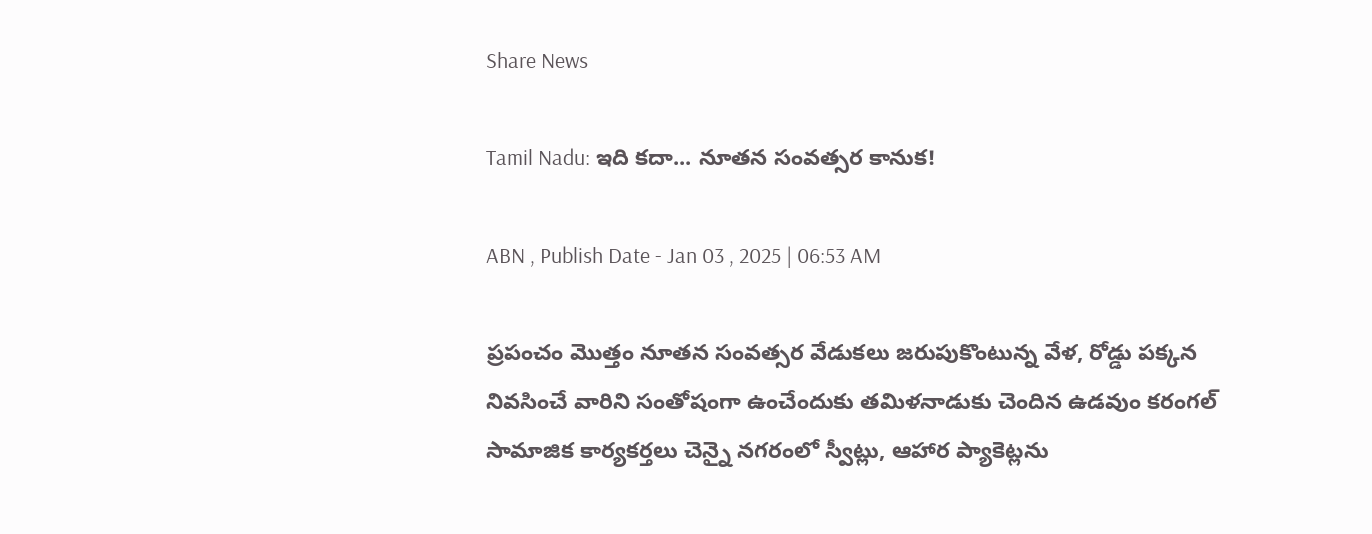Share News

Tamil Nadu: ఇది కదా... నూతన సంవత్సర కానుక!

ABN , Publish Date - Jan 03 , 2025 | 06:53 AM

ప్రపంచం మొత్తం నూతన సంవత్సర వేడుకలు జరుపుకొంటున్న వేళ, రోడ్డు పక్కన నివసించే వారిని సంతోషంగా ఉంచేందుకు తమిళనాడుకు చెందిన ఉడవుం కరంగల్‌ సామాజిక కార్యకర్తలు చెన్నై నగరంలో స్వీట్లు, ఆహార ప్యాకెట్లను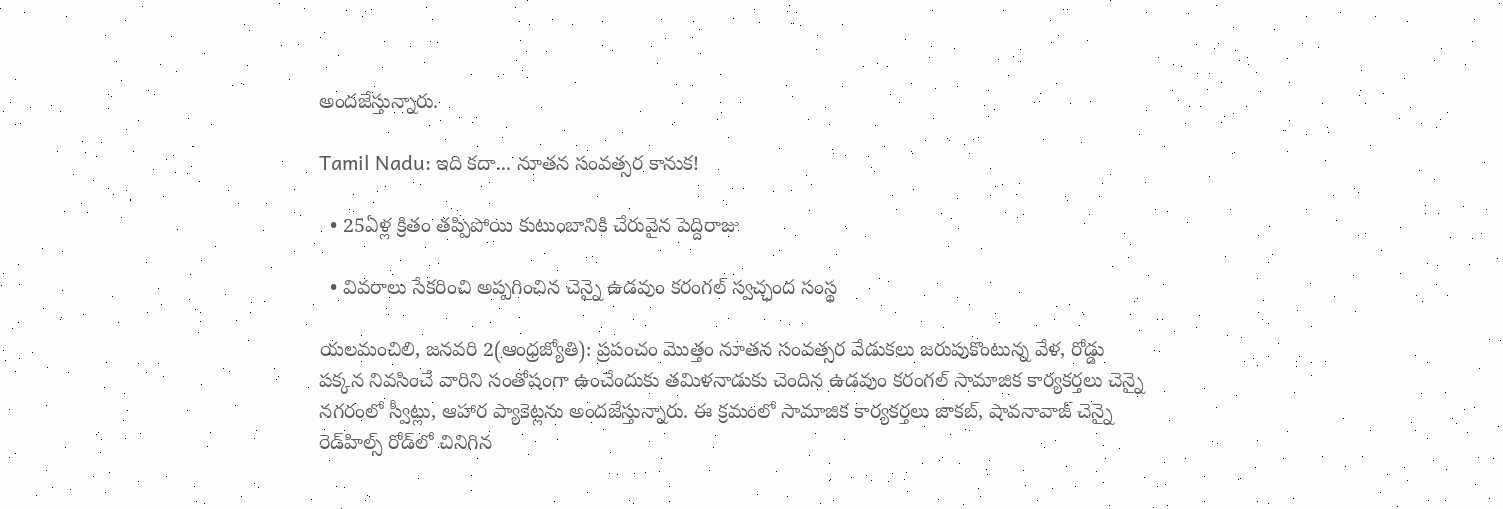అందజేస్తున్నారు.

Tamil Nadu: ఇది కదా... నూతన సంవత్సర కానుక!

  • 25ఏళ్ల క్రితం తప్పిపోయి కుటుంబానికి చేరువైన పెద్దిరాజు

  • వివరాలు సేకరించి అప్పగించిన చెన్నై ఉడవుం కరంగల్‌ స్వచ్ఛంద సంస్థ

యలమంచిలి, జనవరి 2(ఆంధ్రజ్యోతి): ప్రపంచం మొత్తం నూతన సంవత్సర వేడుకలు జరుపుకొంటున్న వేళ, రోడ్డు పక్కన నివసించే వారిని సంతోషంగా ఉంచేందుకు తమిళనాడుకు చెందిన ఉడవుం కరంగల్‌ సామాజిక కార్యకర్తలు చెన్నై నగరంలో స్వీట్లు, ఆహార ప్యాకెట్లను అందజేస్తున్నారు. ఈ క్రమంలో సామాజిక కార్యకర్తలు జాకబ్‌, షావనావాజ్‌ చెన్నై రెడ్‌హిల్స్‌ రోడ్‌లో చినిగిన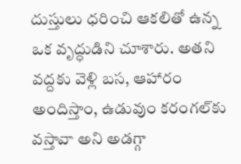దుస్తులు ధరించి ఆకలితో ఉన్న ఒక వృద్ధుడిని చూశారు. అతని వద్దకు వెళ్లి బస, ఆహారం అందిస్తాం, ఉడువుం కరంగల్‌కు వస్తావా అని అడగ్గా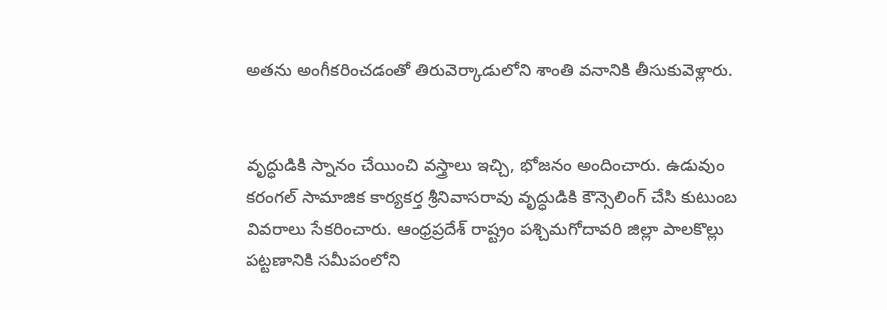అతను అంగీకరించడంతో తిరువెర్కాడులోని శాంతి వనానికి తీసుకువెళ్లారు.


వృద్ధుడికి స్నానం చేయించి వస్త్రాలు ఇచ్చి, భోజనం అందించారు. ఉడువుం కరంగల్‌ సామాజిక కార్యకర్త శ్రీనివాసరావు వృద్ధుడికి కౌన్సెలింగ్‌ చేసి కుటుంబ వివరాలు సేకరించారు. ఆంధ్రప్రదేశ్‌ రాష్ట్రం పశ్చిమగోదావరి జిల్లా పాలకొల్లు పట్టణానికి సమీపంలోని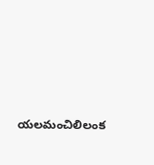యలమంచిలిలంక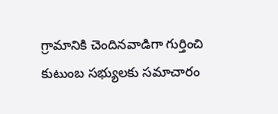గ్రామానికి చెందినవాడిగా గుర్తించి కుటుంబ సభ్యులకు సమాచారం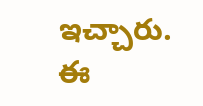ఇచ్చారు. ఈ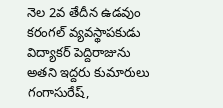నెల 2వ తేదీన ఉడవుం కరంగల్‌ వ్యవస్థాపకుడు విద్యాకర్‌ పెద్దిరాజును అతని ఇద్దరు కుమారులు గంగాసురేష్‌,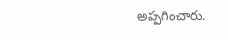అప్పగించారు.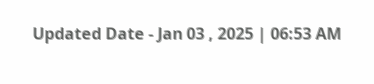Updated Date - Jan 03 , 2025 | 06:53 AM